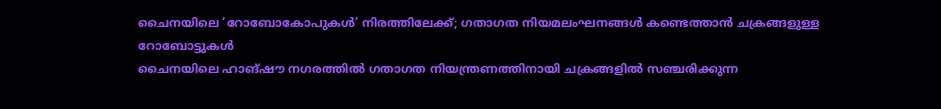ചൈനയിലെ ‘റോബോകോപുകൾ’ നിരത്തിലേക്ക്; ഗതാഗത നിയമലംഘനങ്ങൾ കണ്ടെത്താൻ ചക്രങ്ങളുള്ള റോബോട്ടുകൾ
ചൈനയിലെ ഹാങ്ഷൗ നഗരത്തിൽ ഗതാഗത നിയന്ത്രണത്തിനായി ചക്രങ്ങളിൽ സഞ്ചരിക്കുന്ന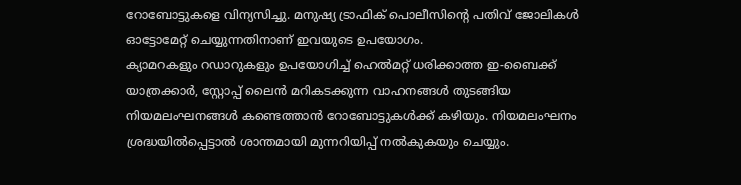റോബോട്ടുകളെ വിന്യസിച്ചു. മനുഷ്യ ട്രാഫിക് പൊലീസിന്റെ പതിവ് ജോലികൾ ഓട്ടോമേറ്റ് ചെയ്യുന്നതിനാണ് ഇവയുടെ ഉപയോഗം.
ക്യാമറകളും റഡാറുകളും ഉപയോഗിച്ച് ഹെൽമറ്റ് ധരിക്കാത്ത ഇ-ബൈക്ക് യാത്രക്കാർ, സ്റ്റോപ്പ് ലൈൻ മറികടക്കുന്ന വാഹനങ്ങൾ തുടങ്ങിയ നിയമലംഘനങ്ങൾ കണ്ടെത്താൻ റോബോട്ടുകൾക്ക് കഴിയും. നിയമലംഘനം ശ്രദ്ധയിൽപ്പെട്ടാൽ ശാന്തമായി മുന്നറിയിപ്പ് നൽകുകയും ചെയ്യും.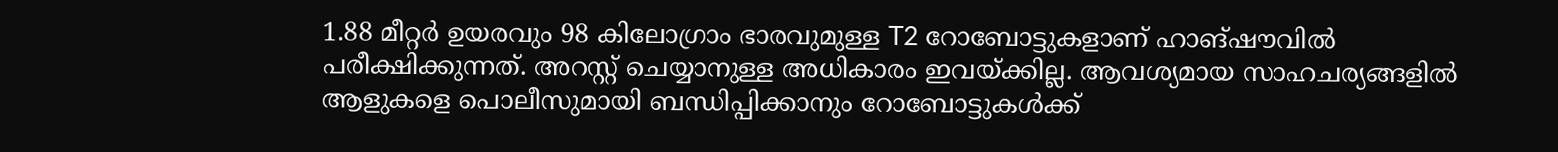1.88 മീറ്റർ ഉയരവും 98 കിലോഗ്രാം ഭാരവുമുള്ള T2 റോബോട്ടുകളാണ് ഹാങ്ഷൗവിൽ പരീക്ഷിക്കുന്നത്. അറസ്റ്റ് ചെയ്യാനുള്ള അധികാരം ഇവയ്ക്കില്ല. ആവശ്യമായ സാഹചര്യങ്ങളിൽ ആളുകളെ പൊലീസുമായി ബന്ധിപ്പിക്കാനും റോബോട്ടുകൾക്ക്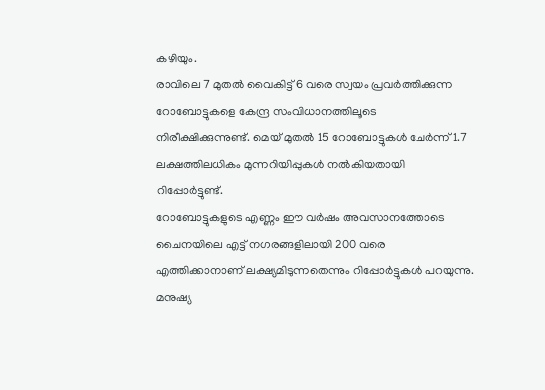കഴിയും.
രാവിലെ 7 മുതൽ വൈകിട്ട് 6 വരെ സ്വയം പ്രവർത്തിക്കുന്ന റോബോട്ടുകളെ കേന്ദ്ര സംവിധാനത്തിലൂടെ നിരീക്ഷിക്കുന്നുണ്ട്. മെയ് മുതൽ 15 റോബോട്ടുകൾ ചേർന്ന് 1.7 ലക്ഷത്തിലധികം മുന്നറിയിപ്പുകൾ നൽകിയതായി റിപ്പോർട്ടുണ്ട്.
റോബോട്ടുകളുടെ എണ്ണം ഈ വർഷം അവസാനത്തോടെ ചൈനയിലെ എട്ട് നഗരങ്ങളിലായി 200 വരെ എത്തിക്കാനാണ് ലക്ഷ്യമിടുന്നതെന്നും റിപ്പോർട്ടുകൾ പറയുന്നു. മനുഷ്യ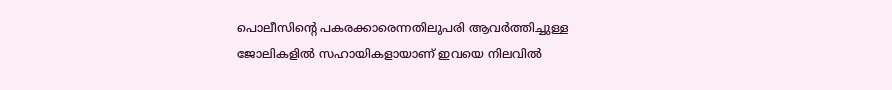പൊലീസിന്റെ പകരക്കാരെന്നതിലുപരി ആവർത്തിച്ചുള്ള ജോലികളിൽ സഹായികളായാണ് ഇവയെ നിലവിൽ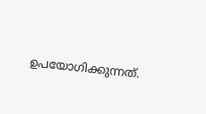ഉപയോഗിക്കുന്നത്.